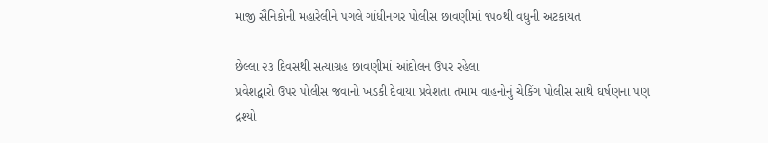માજી સૈનિકોની મહારેલીને પગલે ગાંધીનગર પોલીસ છાવણીમાં ૧૫૦થી વધુની અટકાયત

છેલ્લા ૨૩ દિવસથી સત્યાગ્રહ છાવણીમાં આંદોલન ઉપર રહેલા
પ્રવેશદ્વારો ઉપર પોલીસ જવાનો ખડકી દેવાયા પ્રવેશતા તમામ વાહનોનું ચેકિંગ પોલીસ સાથે ઘર્ષણના પણ દ્રશ્યો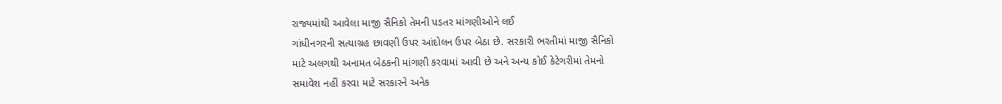રાજ્યમાંથી આવેલા માજી સૈનિકો તેમની પડતર માંગણીઓને લઈ
ગાંધીનગરની સત્યાગ્રહ છાવણી ઉપર આંદોલન ઉપર બેઠા છે. સરકારી ભરતીમાં માજી સૈનિકો
માટે અલગથી અનામત બેઠકની માંગણી કરવામાં આવી છે અને અન્ય કોઈ કેટેગરીમાં તેમનો
સમાવેશ નહીં કરવા માટે સરકારને અનેક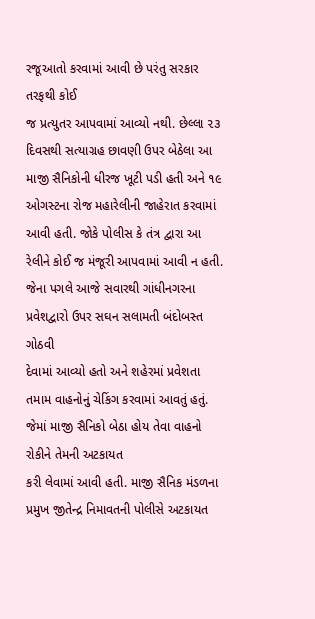રજૂઆતો કરવામાં આવી છે પરંતુ સરકાર તરફથી કોઈ
જ પ્રત્યુતર આપવામાં આવ્યો નથી. છેલ્લા ૨૩ દિવસથી સત્યાગ્રહ છાવણી ઉપર બેઠેલા આ
માજી સૈનિકોની ધીરજ ખૂટી પડી હતી અને ૧૯ ઓગસ્ટના રોજ મહારેલીની જાહેરાત કરવામાં
આવી હતી. જોકે પોલીસ કે તંત્ર દ્વારા આ રેલીને કોઈ જ મંજૂરી આપવામાં આવી ન હતી.
જેના પગલે આજે સવારથી ગાંધીનગરના પ્રવેશદ્વારો ઉપર સઘન સલામતી બંદોબસ્ત ગોઠવી
દેવામાં આવ્યો હતો અને શહેરમાં પ્રવેશતા તમામ વાહનોનું ચેકિંગ કરવામાં આવતું હતું.
જેમાં માજી સૈનિકો બેઠા હોય તેવા વાહનો રોકીને તેમની અટકાયત
કરી લેવામાં આવી હતી. માજી સૈનિક મંડળના પ્રમુખ જીતેન્દ્ર નિમાવતની પોલીસે અટકાયત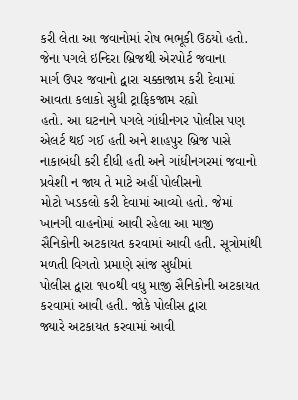કરી લેતા આ જવાનોમાં રોષ ભભૂકી ઉઠયો હતો. જેના પગલે ઇન્દિરા બ્રિજથી એરપોર્ટ જવાના
માર્ગ ઉપર જવાનો દ્વારા ચક્કાજામ કરી દેવામાં આવતા કલાકો સુધી ટ્રાફિકજામ રહ્યો
હતો. આ ઘટનાને પગલે ગાંધીનગર પોલીસ પણ એલર્ટ થઈ ગઈ હતી અને શાહપુર બ્રિજ પાસે
નાકાબંધી કરી દીધી હતી અને ગાંધીનગરમાં જવાનો પ્રવેશી ન જાય તે માટે અહીં પોલીસનો
મોટો ખડકલો કરી દેવામાં આવ્યો હતો. જેમાં ખાનગી વાહનોમાં આવી રહેલા આ માજી
સૈનિકોની અટકાયત કરવામાં આવી હતી. સૂત્રોમાંથી મળતી વિગતો પ્રમાણે સાંજ સુધીમાં
પોલીસ દ્વારા ૧૫૦થી વધુ માજી સૈનિકોની અટકાયત કરવામાં આવી હતી. જોકે પોલીસ દ્વારા
જ્યારે અટકાયત કરવામાં આવી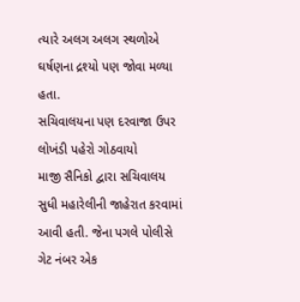ત્યારે અલગ અલગ સ્થળોએ ઘર્ષણના દ્રશ્યો પણ જોવા મળ્યા
હતા.
સચિવાલયના પણ દરવાજા ઉપર લોખંડી પહેરો ગોઠવાયો
માજી સૈનિકો દ્વારા સચિવાલય સુધી મહારેલીની જાહેરાત કરવામાં
આવી હતી. જેના પગલે પોલીસે ગેટ નંબર એક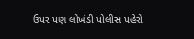ઉપર પણ લોખંડી પોલીસ પહેરો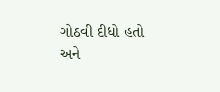ગોઠવી દીધો હતો
અને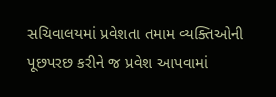સચિવાલયમાં પ્રવેશતા તમામ વ્યક્તિઓની પૂછપરછ કરીને જ પ્રવેશ આપવામાં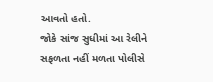આવતો હતો.
જોકે સાંજ સુધીમાં આ રેલીને સફળતા નહીં મળતા પોલીસે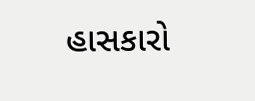હાસકારો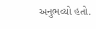અનુભવ્યો હતો.